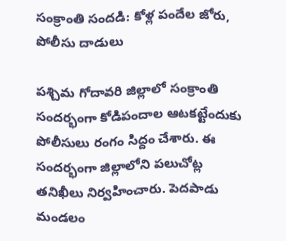సంక్రాంతి సందడి: కోళ్ల పందేల జోరు, పోలీసు దాడులు

పశ్చిమ గోదావరి జిల్లాలో సంక్రాంతి సందర్భంగా కోడిపందాల ఆటకట్టేందుకు పోలీసులు రంగం సిద్దం చేశారు. ఈ సందర్భంగా జిల్లాలోని పలుచోట్ల తనిఖీలు నిర్వహించారు. పెదపాడు మండలం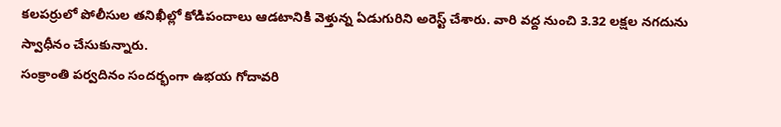కలపర్రులో పోలీసుల తనిఖీల్లో కోడిపందాలు ఆడటానికి వెళ్తున్న ఏడుగురిని అరెస్ట్ చేశారు. వారి వద్ద నుంచి 3.32 లక్షల నగదును స్వాధీనం చేసుకున్నారు.
సంక్రాంతి పర్వదినం సందర్భంగా ఉభయ గోదావరి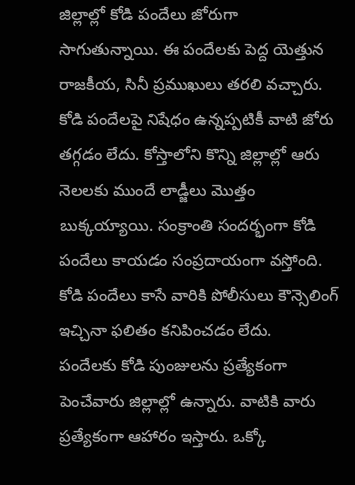జిల్లాల్లో కోడి పందేలు జోరుగా సాగుతున్నాయి. ఈ పందేలకు పెద్ద యెత్తున రాజకీయ, సినీ ప్రముఖులు తరలి వచ్చారు. కోడి పందేలపై నిషేధం ఉన్నప్పటికీ వాటి జోరు తగ్గడం లేదు. కోస్తాలోని కొన్ని జిల్లాల్లో ఆరు నెలలకు ముందే లాడ్జీలు మొత్తం బుక్కయ్యాయి. సంక్రాంతి సందర్భంగా కోడి పందేలు కాయడం సంప్రదాయంగా వస్తోంది. కోడి పందేలు కాసే వారికి పోలీసులు కౌన్సెలింగ్ ఇచ్చినా ఫలితం కనిపించడం లేదు.
పందేలకు కోడి పుంజులను ప్రత్యేకంగా పెంచేవారు జిల్లాల్లో ఉన్నారు. వాటికి వారు ప్రత్యేకంగా ఆహారం ఇస్తారు. ఒక్కో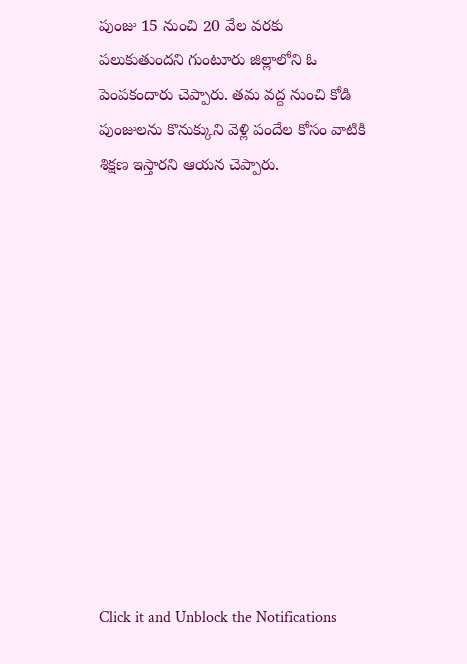పుంజు 15 నుంచి 20 వేల వరకు పలుకుతుందని గుంటూరు జిల్లాలోని ఓ పెంపకందారు చెప్పారు. తమ వద్ద నుంచి కోడి పుంజులను కొనుక్కుని వెళ్లి పందేల కోసం వాటికి శిక్షణ ఇస్తారని ఆయన చెప్పారు.












Click it and Unblock the Notifications